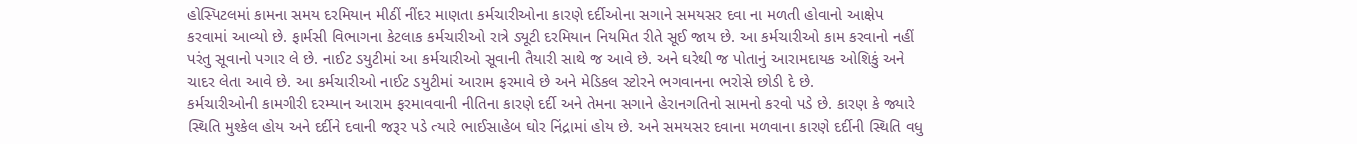હોસ્પિટલમાં કામના સમય દરમિયાન મીઠીં નીંદર માણતા કર્મચારીઓના કારણે દર્દીઓના સગાને સમયસર દવા ના મળતી હોવાનો આક્ષેપ કરવામાં આવ્યો છે. ફાર્મસી વિભાગના કેટલાક કર્મચારીઓ રાત્રે ડ્યૂટી દરમિયાન નિયમિત રીતે સૂઈ જાય છે. આ કર્મચારીઓ કામ કરવાનો નહીં પરંતુ સૂવાનો પગાર લે છે. નાઈટ ડયુટીમાં આ કર્મચારીઓ સૂવાની તૈયારી સાથે જ આવે છે. અને ઘરેથી જ પોતાનું આરામદાયક ઓશિકું અને ચાદર લેતા આવે છે. આ કર્મચારીઓ નાઈટ ડયુટીમાં આરામ ફરમાવે છે અને મેડિકલ સ્ટોરને ભગવાનના ભરોસે છોડી દે છે.
કર્મચારીઓની કામગીરી દરમ્યાન આરામ ફરમાવવાની નીતિના કારણે દર્દી અને તેમના સગાને હેરાનગતિનો સામનો કરવો પડે છે. કારણ કે જ્યારે સ્થિતિ મુશ્કેલ હોય અને દર્દીને દવાની જરૂર પડે ત્યારે ભાઈસાહેબ ઘોર નિંદ્રામાં હોય છે. અને સમયસર દવાના મળવાના કારણે દર્દીની સ્થિતિ વધુ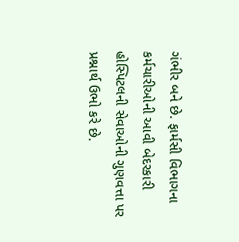ગંભીર બને છે. ફાર્મસી વિભાગના કર્મચારીઓની આવી બેદરકારી હોસ્પિટલની સેવાઓની ગુણવત્તા પર પ્રશ્નાર્થ ઉભો કરે છે.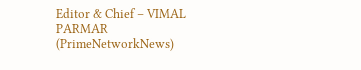Editor & Chief – VIMAL PARMAR (PrimeNetworkNews)